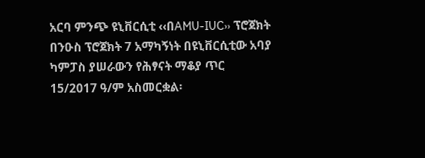አርባ ምንጭ ዩኒቨርሲቲ ‹‹በAMU-IUC›› ፕሮጀክት በንዑስ ፕሮጀክት 7 አማካኝነት በዩኒቨርሲቲው አባያ ካምፓስ ያሠራውን የሕፃናት ማቆያ ጥር 15/2017 ዓ/ም አስመርቋል፡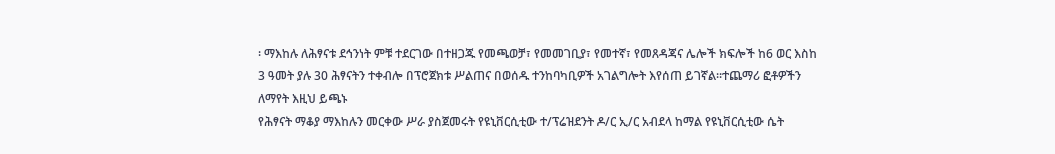፡ ማእከሉ ለሕፃናቱ ደኅንነት ምቹ ተደርገው በተዘጋጁ የመጫወቻ፣ የመመገቢያ፣ የመተኛ፣ የመጸዳጃና ሌሎች ክፍሎች ከ6 ወር እስከ 3 ዓመት ያሉ 30 ሕፃናትን ተቀብሎ በፕሮጀክቱ ሥልጠና በወሰዱ ተንከባካቢዎች አገልግሎት እየሰጠ ይገኛል፡፡ተጨማሪ ፎቶዎችን ለማየት እዚህ ይጫኑ
የሕፃናት ማቆያ ማእከሉን መርቀው ሥራ ያስጀመሩት የዩኒቨርሲቲው ተ/ፕሬዝደንት ዶ/ር ኢ/ር አብደላ ከማል የዩኒቨርሲቲው ሴት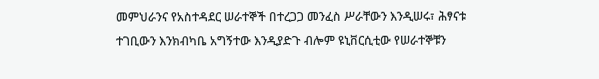መምህራንና የአስተዳደር ሠራተኞች በተረጋጋ መንፈስ ሥራቸውን እንዲሠሩ፣ ሕፃናቱ ተገቢውን እንክብካቤ አግኝተው እንዲያድጉ ብሎም ዩኒቨርሲቲው የሠራተኞቹን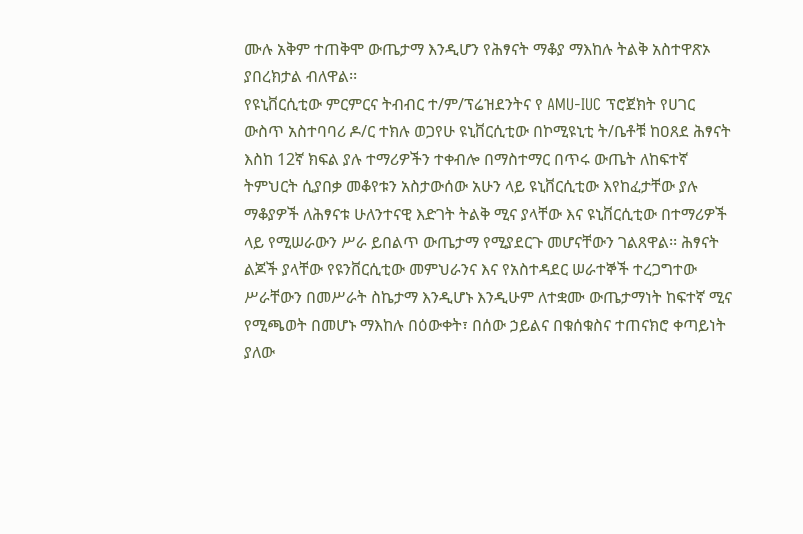ሙሉ አቅም ተጠቅሞ ውጤታማ እንዲሆን የሕፃናት ማቆያ ማእከሉ ትልቅ አስተዋጽኦ ያበረክታል ብለዋል፡፡
የዩኒቨርሲቲው ምርምርና ትብብር ተ/ም/ፕሬዝደንትና የ AMU-IUC ፕሮጀክት የሀገር ውስጥ አስተባባሪ ዶ/ር ተክሉ ወጋየሁ ዩኒቨርሲቲው በኮሚዩኒቲ ት/ቤቶቹ ከዐጸደ ሕፃናት እስከ 12ኛ ክፍል ያሉ ተማሪዎችን ተቀብሎ በማስተማር በጥሩ ውጤት ለከፍተኛ ትምህርት ሲያበቃ መቆየቱን አስታውሰው አሁን ላይ ዩኒቨርሲቲው እየከፈታቸው ያሉ ማቆያዎች ለሕፃናቱ ሁለንተናዊ እድገት ትልቅ ሚና ያላቸው እና ዩኒቨርሲቲው በተማሪዎች ላይ የሚሠራውን ሥራ ይበልጥ ውጤታማ የሚያደርጉ መሆናቸውን ገልጸዋል፡፡ ሕፃናት ልጆች ያላቸው የዩንቨርሲቲው መምህራንና እና የአስተዳደር ሠራተኞች ተረጋግተው ሥራቸውን በመሥራት ስኬታማ እንዲሆኑ እንዲሁም ለተቋሙ ውጤታማነት ከፍተኛ ሚና የሚጫወት በመሆኑ ማእከሉ በዕውቀት፣ በሰው ኃይልና በቁሰቁስና ተጠናክሮ ቀጣይነት ያለው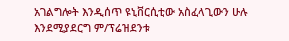አገልግሎት እንዲሰጥ ዩኒቨርሲቲው አስፈላጊውን ሁሉ እንደሚያደርግ ም/ፕሬዝደንቱ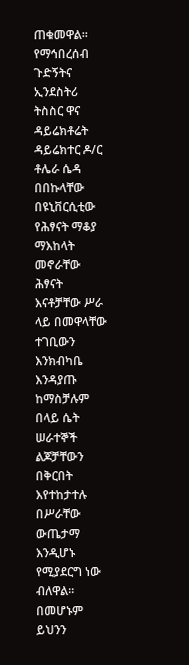ጠቁመዋል፡፡
የማኅበረሰብ ጉድኝትና ኢንደስትሪ ትስስር ዋና ዳይሬክቶሬት ዳይሬክተር ዶ/ር ቶሌራ ሴዳ በበኩላቸው በዩኒቨርሲቲው የሕፃናት ማቆያ ማእከላት መኖራቸው ሕፃናት እናቶቻቸው ሥራ ላይ በመዋላቸው ተገቢውን እንክብካቤ እንዳያጡ ከማስቻሉም በላይ ሴት ሠራተኞች ልጆቻቸውን በቅርበት እየተከታተሉ በሥራቸው ውጤታማ እንዲሆኑ የሚያደርግ ነው ብለዋል፡፡ በመሆኑም ይህንን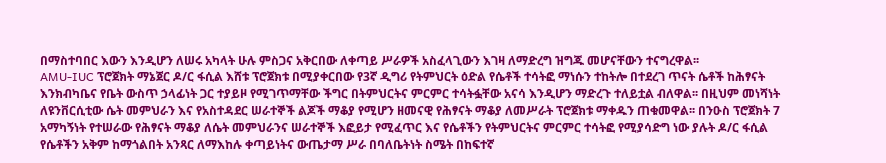በማስተባበር እውን እንዲሆን ለሠሩ አካላት ሁሉ ምስጋና አቅርበው ለቀጣይ ሥራዎች አስፈላጊውን እገዛ ለማድረግ ዝግጁ መሆናቸውን ተናግረዋል፡፡
AMU-IUC ፕሮጀክት ማኔጀር ዶ/ር ፋሲል እሸቱ ፕሮጀክቱ በሚያቀርበው የ3ኛ ዲግሪ የትምህርት ዕድል የሴቶች ተሳትፎ ማነሱን ተከትሎ በተደረገ ጥናት ሴቶች ከሕፃናት እንክብካቤና የቤት ውስጥ ኃላፊነት ጋር ተያይዞ የሚገጥማቸው ችግር በትምህርትና ምርምር ተሳትፏቸው አናሳ እንዲሆን ማድረጉ ተለይቷል ብለዋል፡፡ በዚህም መነሻነት ለዩንቨርሲቲው ሴት መምህራን እና የአስተዳደር ሠራተኞች ልጆች ማቆያ የሚሆን ዘመናዊ የሕፃናት ማቆያ ለመሥራት ፕሮጀክቱ ማቀዱን ጠቁመዋል፡፡ በንዑስ ፕሮጀክት 7 አማካኝነት የተሠራው የሕፃናት ማቆያ ለሴት መምህራንና ሠራተኞች እፎይታ የሚፈጥር እና የሴቶችን የትምህርትና ምርምር ተሳትፎ የሚያሳድግ ነው ያሉት ዶ/ር ፋሲል የሴቶችን አቅም ከማጎልበት አንጻር ለማእከሉ ቀጣይነትና ውጤታማ ሥራ በባለቤትነት ስሜት በከፍተኛ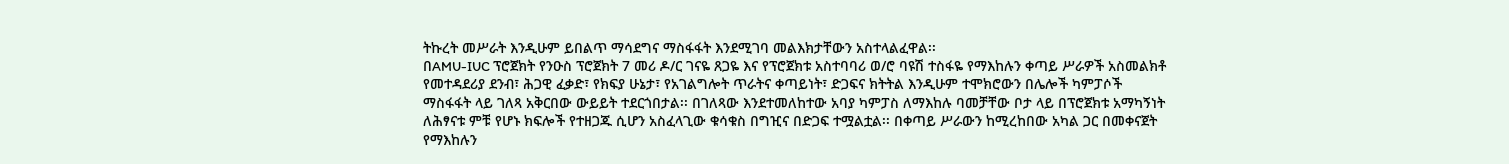ትኩረት መሥራት እንዲሁም ይበልጥ ማሳደግና ማስፋፋት እንደሚገባ መልእክታቸውን አስተላልፈዋል፡፡
በAMU-IUC ፕሮጀክት የንዑስ ፕሮጀክት 7 መሪ ዶ/ር ገናዬ ጸጋዬ እና የፕሮጀክቱ አስተባባሪ ወ/ሮ ባዩሽ ተስፋዬ የማእከሉን ቀጣይ ሥራዎች አስመልክቶ የመተዳደሪያ ደንብ፣ ሕጋዊ ፈቃድ፣ የክፍያ ሁኔታ፣ የአገልግሎት ጥራትና ቀጣይነት፣ ድጋፍና ክትትል እንዲሁም ተሞክሮውን በሌሎች ካምፓሶች ማስፋፋት ላይ ገለጻ አቅርበው ውይይት ተደርጎበታል፡፡ በገለጻው እንደተመለከተው አባያ ካምፓስ ለማእከሉ ባመቻቸው ቦታ ላይ በፕሮጀክቱ አማካኝነት ለሕፃናቱ ምቹ የሆኑ ክፍሎች የተዘጋጁ ሲሆን አስፈላጊው ቁሳቁስ በግዢና በድጋፍ ተሟልቷል፡፡ በቀጣይ ሥራውን ከሚረከበው አካል ጋር በመቀናጀት የማእከሉን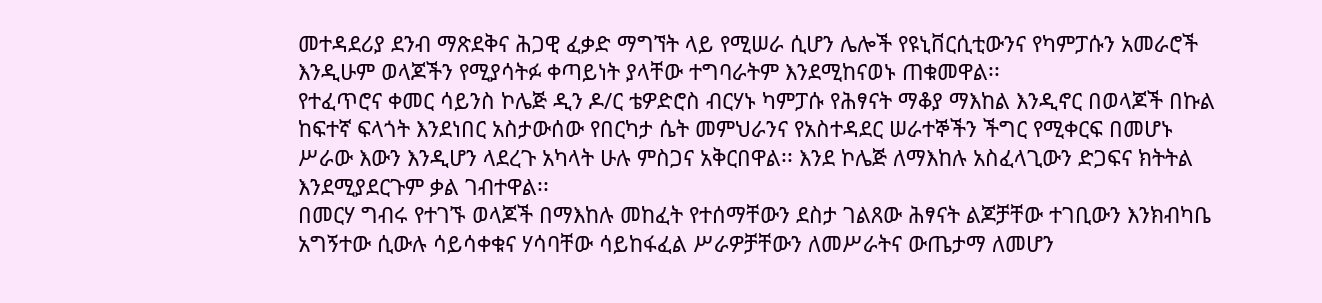መተዳደሪያ ደንብ ማጽደቅና ሕጋዊ ፈቃድ ማግኘት ላይ የሚሠራ ሲሆን ሌሎች የዩኒቨርሲቲውንና የካምፓሱን አመራሮች እንዲሁም ወላጆችን የሚያሳትፉ ቀጣይነት ያላቸው ተግባራትም እንደሚከናወኑ ጠቁመዋል፡፡
የተፈጥሮና ቀመር ሳይንስ ኮሌጅ ዲን ዶ/ር ቴዎድሮስ ብርሃኑ ካምፓሱ የሕፃናት ማቆያ ማእከል እንዲኖር በወላጆች በኩል ከፍተኛ ፍላጎት እንደነበር አስታውሰው የበርካታ ሴት መምህራንና የአስተዳደር ሠራተኞችን ችግር የሚቀርፍ በመሆኑ ሥራው እውን እንዲሆን ላደረጉ አካላት ሁሉ ምስጋና አቅርበዋል፡፡ እንደ ኮሌጅ ለማእከሉ አስፈላጊውን ድጋፍና ክትትል እንደሚያደርጉም ቃል ገብተዋል፡፡
በመርሃ ግብሩ የተገኙ ወላጆች በማእከሉ መከፈት የተሰማቸውን ደስታ ገልጸው ሕፃናት ልጆቻቸው ተገቢውን እንክብካቤ አግኝተው ሲውሉ ሳይሳቀቁና ሃሳባቸው ሳይከፋፈል ሥራዎቻቸውን ለመሥራትና ውጤታማ ለመሆን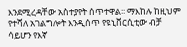እንደሚረዳቸው አስተያየት ሰጥተዋል፡፡ ማእከሉ ከዚህም የተሻለ አገልግሎት እንዲሰጥ የዩኒቨርሲቲው ብቻ ሳይሆን የእኛ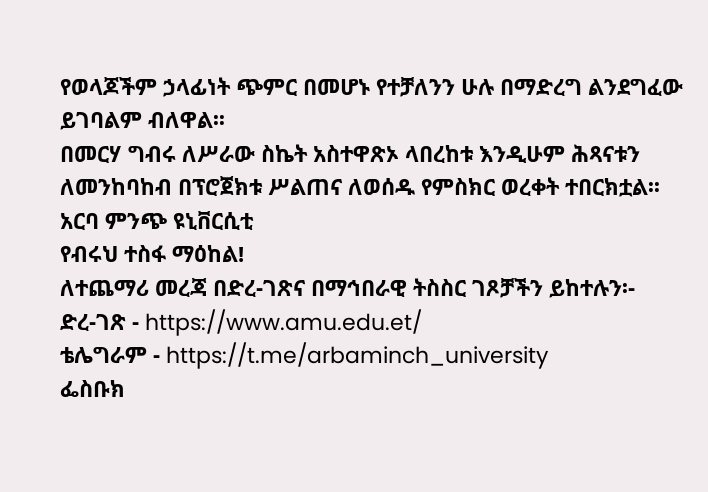የወላጆችም ኃላፊነት ጭምር በመሆኑ የተቻለንን ሁሉ በማድረግ ልንደግፈው ይገባልም ብለዋል፡፡
በመርሃ ግብሩ ለሥራው ስኬት አስተዋጽኦ ላበረከቱ እንዲሁም ሕጻናቱን ለመንከባከብ በፕሮጀክቱ ሥልጠና ለወሰዱ የምስክር ወረቀት ተበርክቷል፡፡
አርባ ምንጭ ዩኒቨርሲቲ
የብሩህ ተስፋ ማዕከል!
ለተጨማሪ መረጃ በድረ-ገጽና በማኅበራዊ ትስስር ገጾቻችን ይከተሉን፡-
ድረ-ገጽ - https://www.amu.edu.et/
ቴሌግራም - https://t.me/arbaminch_university
ፌስቡክ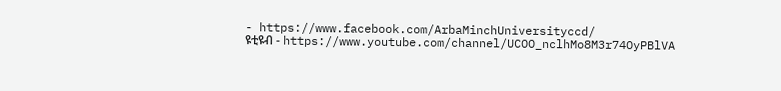- https://www.facebook.com/ArbaMinchUniversityccd/
ዩቲዩብ - https://www.youtube.com/channel/UCOO_nclhMo8M3r74OyPBlVA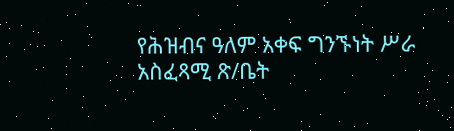የሕዝብና ዓለም አቀፍ ግንኙነት ሥራ አስፈጻሚ ጽ/ቤት